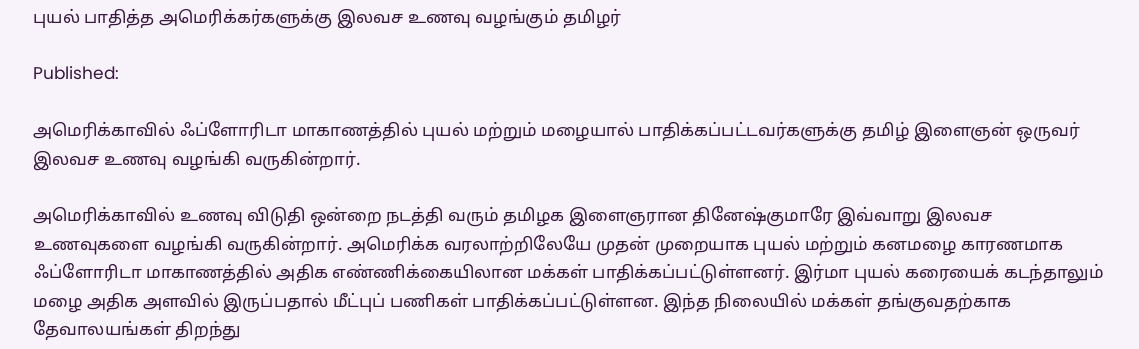புயல் பாதித்த அமெரிக்கர்களுக்கு இலவச உணவு வழங்கும் தமிழர்

Published:

அமெரிக்காவில் ஃப்ளோரிடா மாகாணத்தில் புயல் மற்றும் மழையால் பாதிக்கப்பட்டவர்களுக்கு தமிழ் இளைஞன் ஒருவர் இலவச உணவு வழங்கி வருகின்றார்.

அமெரிக்காவில் உணவு விடுதி ஒன்றை நடத்தி வரும் தமிழக இளைஞரான தினேஷ்குமாரே இவ்வாறு இலவச உணவுகளை வழங்கி வருகின்றார். அமெரிக்க வரலாற்றிலேயே முதன் முறையாக புயல் மற்றும் கனமழை காரணமாக ஃப்ளோரிடா மாகாணத்தில் அதிக எண்ணிக்கையிலான மக்கள் பாதிக்கப்பட்டுள்ளனர். இர்மா புயல் கரையைக் கடந்தாலும் மழை அதிக அளவில் இருப்பதால் மீட்புப் பணிகள் பாதிக்கப்பட்டுள்ளன. இந்த நிலையில் மக்கள் தங்குவதற்காக தேவாலயங்கள் திறந்து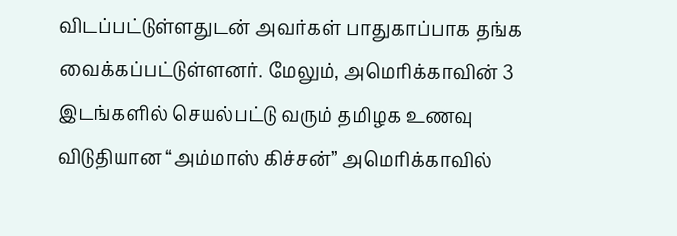விடப்பட்டுள்ளதுடன் அவர்கள் பாதுகாப்பாக தங்க வைக்கப்பட்டுள்ளனர். மேலும், அமெரிக்காவின் 3 இடங்களில் செயல்பட்டு வரும் தமிழக உணவு விடுதியான “அம்மாஸ் கிச்சன்” அமெரிக்காவில்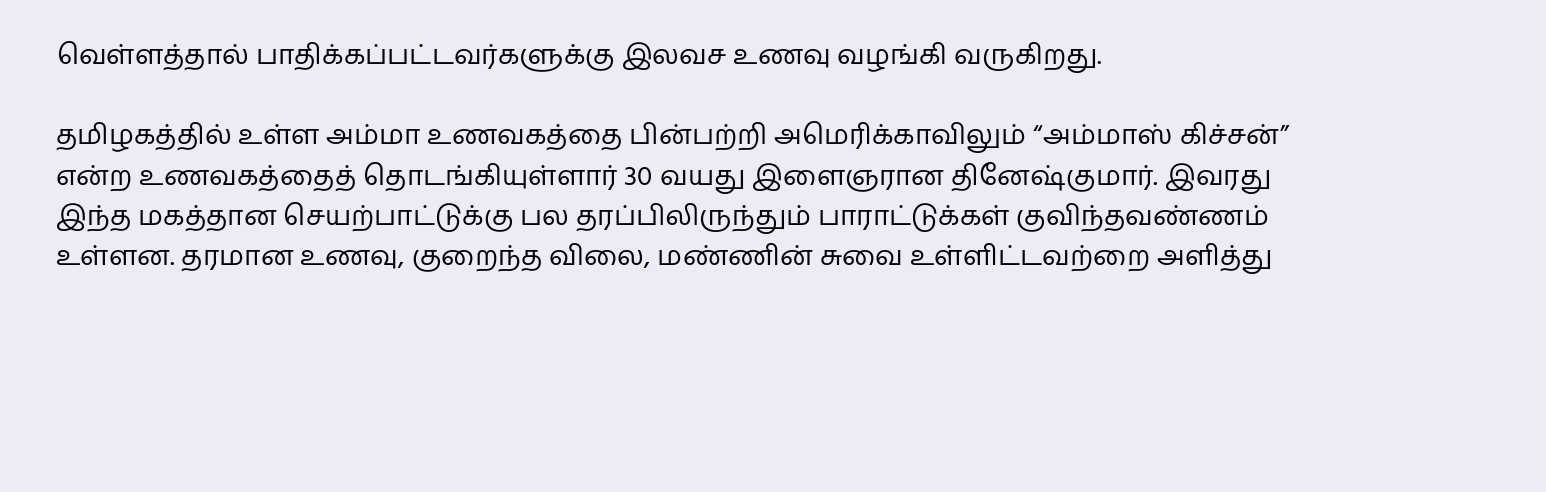வெள்ளத்தால் பாதிக்கப்பட்டவர்களுக்கு இலவச உணவு வழங்கி வருகிறது.

தமிழகத்தில் உள்ள அம்மா உணவகத்தை பின்பற்றி அமெரிக்காவிலும் “அம்மாஸ் கிச்சன்” என்ற உணவகத்தைத் தொடங்கியுள்ளார் 30 வயது இளைஞரான தினேஷ்குமார். இவரது இந்த மகத்தான செயற்பாட்டுக்கு பல தரப்பிலிருந்தும் பாராட்டுக்கள் குவிந்தவண்ணம் உள்ளன. தரமான உணவு, குறைந்த விலை, மண்ணின் சுவை உள்ளிட்டவற்றை அளித்து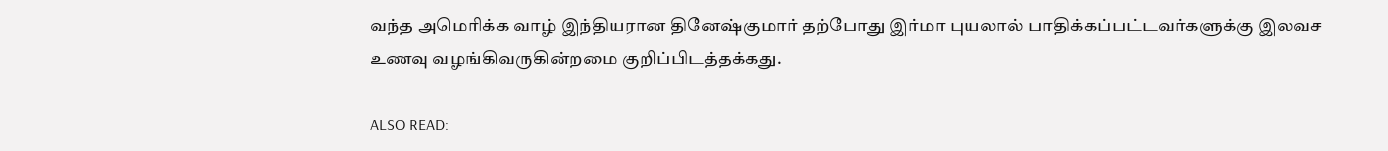வந்த அமெரிக்க வாழ் இந்தியரான தினேஷ்குமார் தற்போது இர்மா புயலால் பாதிக்கப்பட்டவர்களுக்கு இலவச உணவு வழங்கிவருகின்றமை குறிப்பிடத்தக்கது.

ALSO READ: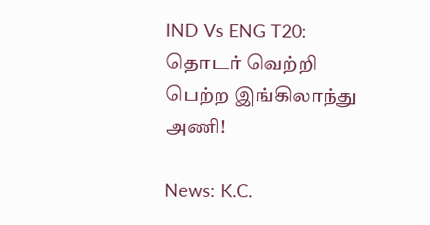IND Vs ENG T20: தொடர் வெற்றி பெற்ற இங்கிலாந்து அணி!

News: K.C.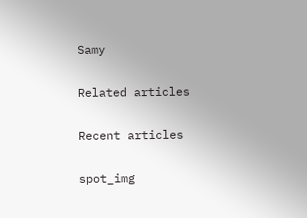Samy

Related articles

Recent articles

spot_img